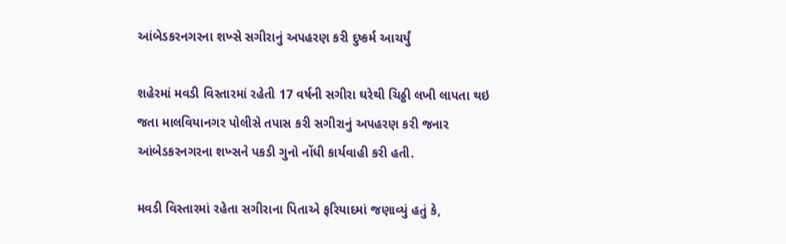આંબેડકરનગરના શખ્સે સગીરાનું અપહરણ કરી દુષ્કર્મ આચર્યું

શહેરમાં મવડી વિસ્તારમાં રહેતી 17 વર્ષની સગીરા ઘરેથી ચિઠ્ઠી લખી લાપતા થઇ જતા માલવિયાનગર પોલીસે તપાસ કરી સગીરાનું અપહરણ કરી જનાર આંબેડકરનગરના શખ્સને પકડી ગુનો નોંધી કાર્યવાહી કરી હતી.

મવડી વિસ્તારમાં રહેતા સગીરાના પિતાએ ફરિયાદમાં જણાવ્યું હતું કે,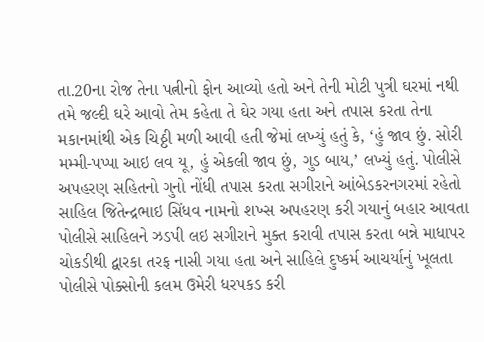તા.20ના રોજ તેના પત્નીનો ફોન આવ્યો હતો અને તેની મોટી પુત્રી ઘરમાં નથી તમે જલ્દી ઘરે આવો તેમ કહેતા તે ઘેર ગયા હતા અને તપાસ કરતા તેના મકાનમાંથી એક ચિઠ્ઠી મળી આવી હતી જેમાં લખ્યું હતું કે, ‘હું જાવ છું. સોરી મમ્મી-પપ્પા આઇ લવ યૂ, હું એકલી જાવ છું, ગુડ બાય,’ લખ્યું હતું. પોલીસે અપહરણ સહિતનો ગુનો નોંધી તપાસ કરતા સગીરાને આંબેડકરનગરમાં રહેતો સાહિલ જિતેન્દ્રભાઇ સિંધવ નામનો શખ્સ અપહરણ કરી ગયાનું બહાર આવતા પોલીસે સાહિલને ઝડપી લઇ સગીરાને મુક્ત કરાવી તપાસ કરતા બન્ને માધાપર ચોકડીથી દ્વારકા તરફ નાસી ગયા હતા અને સાહિલે દુષ્કર્મ આચર્યાનું ખૂલતા પોલીસે પોક્સોની કલમ ઉમેરી ધરપકડ કરી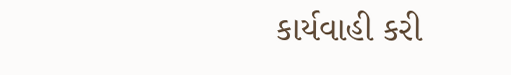કાર્યવાહી કરી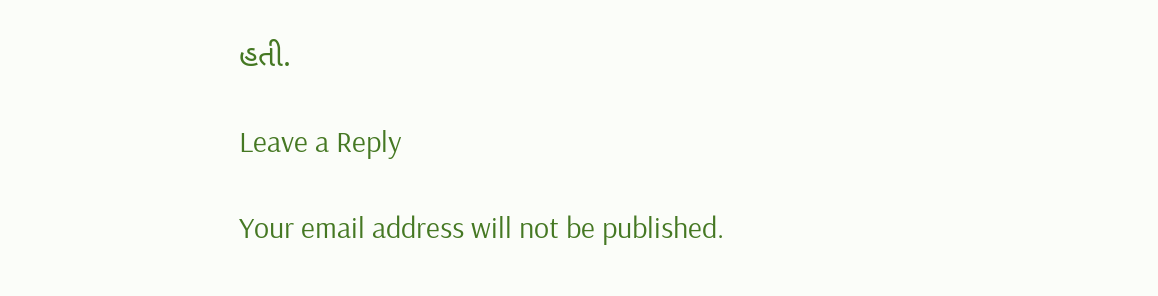હતી.

Leave a Reply

Your email address will not be published.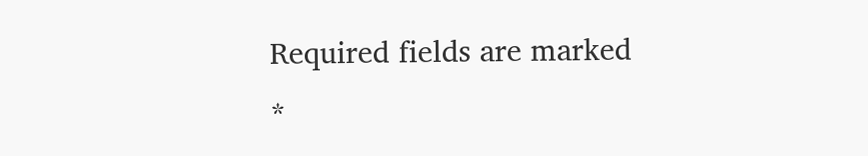Required fields are marked *